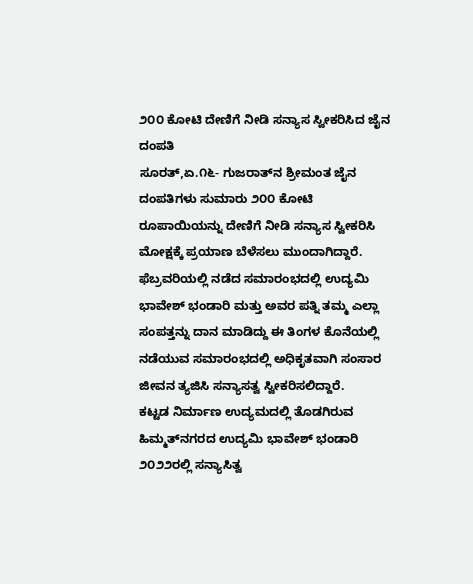೨೦೦ ಕೋಟಿ ದೇಣಿಗೆ ನೀಡಿ ಸನ್ಯಾಸ ಸ್ವೀಕರಿಸಿದ ಜೈನ ದಂಪತಿ
ಸೂರತ್,ಏ.೧೬- ಗುಜರಾತ್‌ನ ಶ್ರೀಮಂತ ಜೈನ ದಂಪತಿಗಳು ಸುಮಾರು ೨೦೦ ಕೋಟಿ ರೂಪಾಯಿಯನ್ನು ದೇಣಿಗೆ ನೀಡಿ ಸನ್ಯಾಸ ಸ್ವೀಕರಿಸಿ ಮೋಕ್ಷಕ್ಕೆ ಪ್ರಯಾಣ ಬೆಳೆಸಲು ಮುಂದಾಗಿದ್ದಾರೆ.
ಫೆಬ್ರವರಿಯಲ್ಲಿ ನಡೆದ ಸಮಾರಂಭದಲ್ಲಿ ಉದ್ಯಮಿ ಭಾವೇಶ್ ಭಂಡಾರಿ ಮತ್ತು ಅವರ ಪತ್ನಿ ತಮ್ಮ ಎಲ್ಲಾ ಸಂಪತ್ತನ್ನು ದಾನ ಮಾಡಿದ್ದು ಈ ತಿಂಗಳ ಕೊನೆಯಲ್ಲಿ ನಡೆಯುವ ಸಮಾರಂಭದಲ್ಲಿ ಅಧಿಕೃತವಾಗಿ ಸಂಸಾರ ಜೀವನ ತ್ಯಜಿಸಿ ಸನ್ಯಾಸತ್ವ ಸ್ವೀಕರಿಸಲಿದ್ದಾರೆ.
ಕಟ್ಟಡ ನಿರ್ಮಾಣ ಉದ್ಯಮದಲ್ಲಿ ತೊಡಗಿರುವ ಹಿಮ್ಮತ್‌ನಗರದ ಉದ್ಯಮಿ ಭಾವೇಶ್ ಭಂಡಾರಿ ೨೦೨೨ರಲ್ಲಿ ಸನ್ಯಾಸಿತ್ವ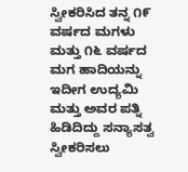ಸ್ವೀಕರಿಸಿದ ತನ್ನ ೧೯ ವರ್ಷದ ಮಗಳು ಮತ್ತು ೧೬ ವರ್ಷದ ಮಗ ಹಾದಿಯನ್ನು ಇದೀಗ ಉದ್ಯಮಿ ಮತ್ತು ಅವರ ಪತ್ನಿ ಹಿಡಿದಿದ್ದು ಸನ್ಯಾಸತ್ವ ಸ್ವೀಕರಿಸಲು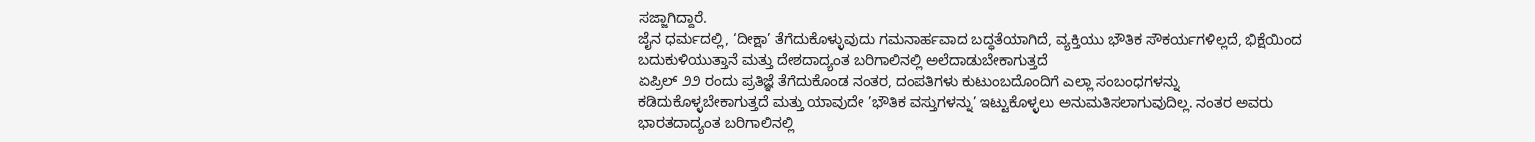ಸಜ್ಜಾಗಿದ್ದಾರೆ.
ಜೈನ ಧರ್ಮದಲ್ಲಿ, ‘ದೀಕ್ಷಾ’ ತೆಗೆದುಕೊಳ್ಳುವುದು ಗಮನಾರ್ಹವಾದ ಬದ್ಧತೆಯಾಗಿದೆ, ವ್ಯಕ್ತಿಯು ಭೌತಿಕ ಸೌಕರ್ಯಗಳಿಲ್ಲದೆ, ಭಿಕ್ಷೆಯಿಂದ ಬದುಕುಳಿಯುತ್ತಾನೆ ಮತ್ತು ದೇಶದಾದ್ಯಂತ ಬರಿಗಾಲಿನಲ್ಲಿ ಅಲೆದಾಡುಬೇಕಾಗುತ್ತದೆ
ಏಪ್ರಿಲ್ ೨೨ ರಂದು ಪ್ರತಿಜ್ಞೆ ತೆಗೆದುಕೊಂಡ ನಂತರ, ದಂಪತಿಗಳು ಕುಟುಂಬದೊಂದಿಗೆ ಎಲ್ಲಾ ಸಂಬಂಧಗಳನ್ನು ಕಡಿದುಕೊಳ್ಳಬೇಕಾಗುತ್ತದೆ ಮತ್ತು ಯಾವುದೇ ’ಭೌತಿಕ ವಸ್ತುಗಳನ್ನು’ ಇಟ್ಟುಕೊಳ್ಳಲು ಅನುಮತಿಸಲಾಗುವುದಿಲ್ಲ. ನಂತರ ಅವರು ಭಾರತದಾದ್ಯಂತ ಬರಿಗಾಲಿನಲ್ಲಿ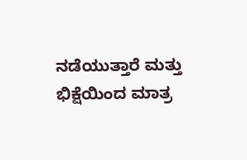ನಡೆಯುತ್ತಾರೆ ಮತ್ತು ಭಿಕ್ಷೆಯಿಂದ ಮಾತ್ರ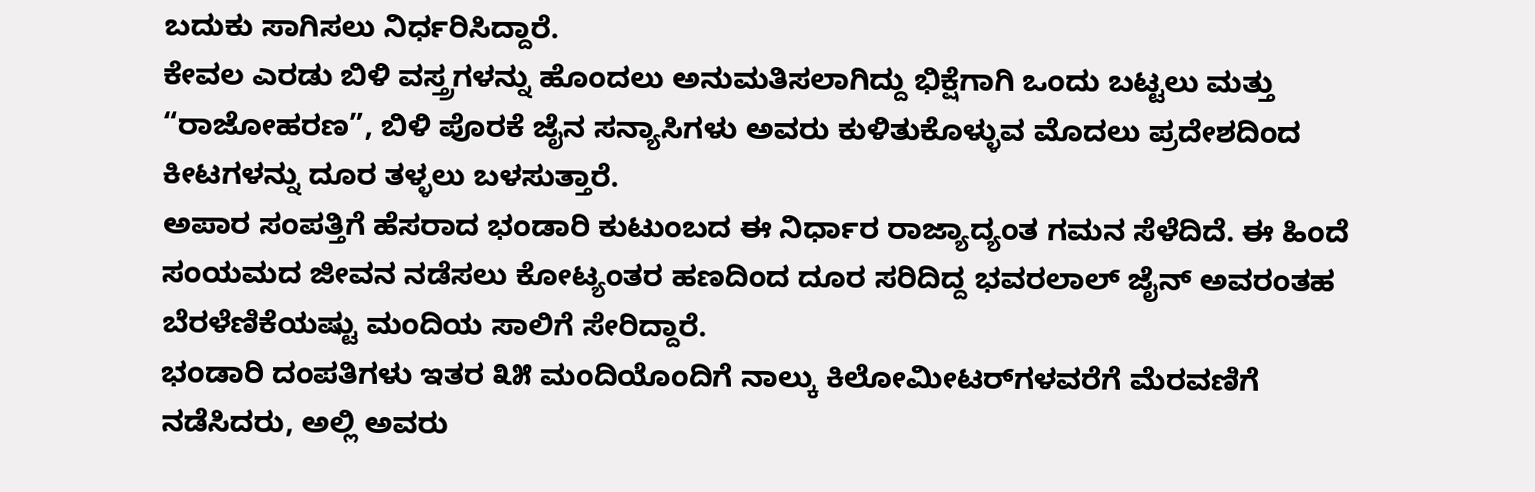ಬದುಕು ಸಾಗಿಸಲು ನಿರ್ಧರಿಸಿದ್ದಾರೆ.
ಕೇವಲ ಎರಡು ಬಿಳಿ ವಸ್ತ್ರಗಳನ್ನು ಹೊಂದಲು ಅನುಮತಿಸಲಾಗಿದ್ದು ಭಿಕ್ಷೆಗಾಗಿ ಒಂದು ಬಟ್ಟಲು ಮತ್ತು “ರಾಜೋಹರಣ”, ಬಿಳಿ ಪೊರಕೆ ಜೈನ ಸನ್ಯಾಸಿಗಳು ಅವರು ಕುಳಿತುಕೊಳ್ಳುವ ಮೊದಲು ಪ್ರದೇಶದಿಂದ ಕೀಟಗಳನ್ನು ದೂರ ತಳ್ಳಲು ಬಳಸುತ್ತಾರೆ.
ಅಪಾರ ಸಂಪತ್ತಿಗೆ ಹೆಸರಾದ ಭಂಡಾರಿ ಕುಟುಂಬದ ಈ ನಿರ್ಧಾರ ರಾಜ್ಯಾದ್ಯಂತ ಗಮನ ಸೆಳೆದಿದೆ. ಈ ಹಿಂದೆ ಸಂಯಮದ ಜೀವನ ನಡೆಸಲು ಕೋಟ್ಯಂತರ ಹಣದಿಂದ ದೂರ ಸರಿದಿದ್ದ ಭವರಲಾಲ್ ಜೈನ್ ಅವರಂತಹ ಬೆರಳೆಣಿಕೆಯಷ್ಟು ಮಂದಿಯ ಸಾಲಿಗೆ ಸೇರಿದ್ದಾರೆ.
ಭಂಡಾರಿ ದಂಪತಿಗಳು ಇತರ ೩೫ ಮಂದಿಯೊಂದಿಗೆ ನಾಲ್ಕು ಕಿಲೋಮೀಟರ್‌ಗಳವರೆಗೆ ಮೆರವಣಿಗೆ ನಡೆಸಿದರು, ಅಲ್ಲಿ ಅವರು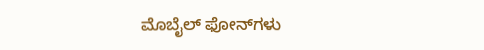ಮೊಬೈಲ್ ಫೋನ್‌ಗಳು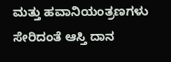ಮತ್ತು ಹವಾನಿಯಂತ್ರಣಗಳು ಸೇರಿದಂತೆ ಆಸ್ತಿ ದಾನ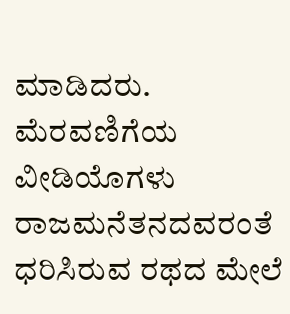ಮಾಡಿದರು. ಮೆರವಣಿಗೆಯ ವೀಡಿಯೊಗಳು ರಾಜಮನೆತನದವರಂತೆ ಧರಿಸಿರುವ ರಥದ ಮೇಲೆ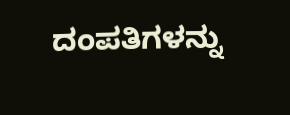ದಂಪತಿಗಳನ್ನು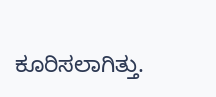ಕೂರಿಸಲಾಗಿತ್ತು.